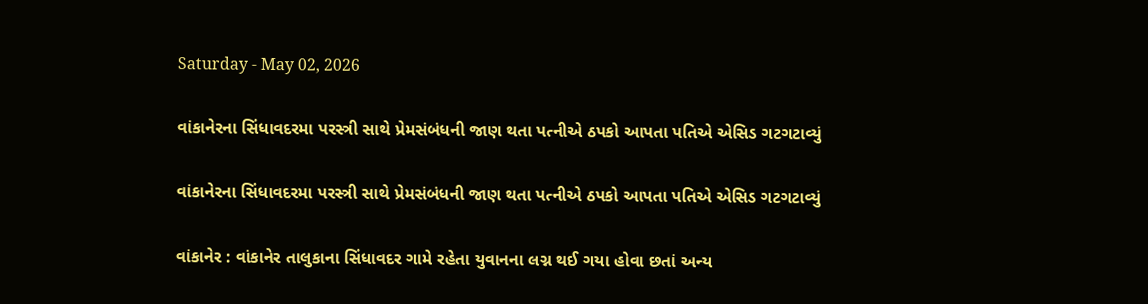Saturday - May 02, 2026

વાંકાનેરના સિંધાવદરમા પરસ્ત્રી સાથે પ્રેમસંબંધની જાણ થતા પત્નીએ ઠપકો આપતા પતિએ એસિડ ગટગટાવ્યું

વાંકાનેરના સિંધાવદરમા પરસ્ત્રી સાથે પ્રેમસંબંધની જાણ થતા પત્નીએ ઠપકો આપતા પતિએ એસિડ ગટગટાવ્યું

વાંકાનેર : વાંકાનેર તાલુકાના સિંધાવદર ગામે રહેતા યુવાનના લગ્ન થઈ ગયા હોવા છતાં અન્ય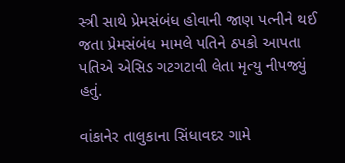સ્ત્રી સાથે પ્રેમસંબંધ હોવાની જાણ પત્નીને થઈ જતા પ્રેમસંબંધ મામલે પતિને ઠપકો આપતા પતિએ એસિડ ગટગટાવી લેતા મૃત્યુ નીપજ્યું હતું.

વાંકાનેર તાલુકાના સિંધાવદર ગામે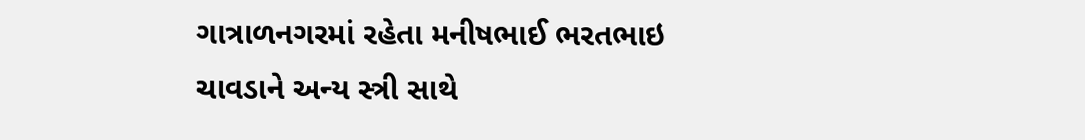ગાત્રાળનગરમાં રહેતા મનીષભાઈ ભરતભાઇ ચાવડાને અન્ય સ્ત્રી સાથે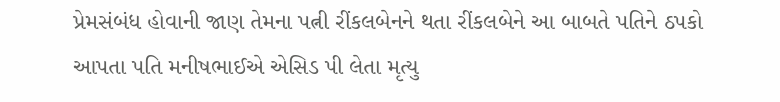પ્રેમસંબંધ હોવાની જાણ તેમના પત્ની રીંકલબેનને થતા રીંકલબેને આ બાબતે પતિને ઠપકો આપતા પતિ મનીષભાઈએ એસિડ પી લેતા મૃત્યુ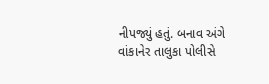નીપજ્યું હતું. બનાવ અંગે વાંકાનેર તાલુકા પોલીસે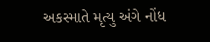અકસ્માતે મૃત્યુ અંગે નોંધ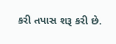કરી તપાસ શરૂ કરી છે.